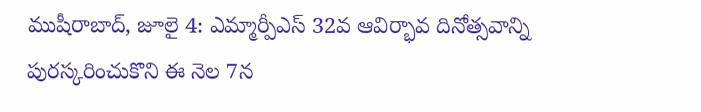ముషీరాబాద్, జూలై 4: ఎమ్మార్పీఎస్ 32వ ఆవిర్భావ దినోత్సవాన్ని పురస్కరించుకొని ఈ నెల 7న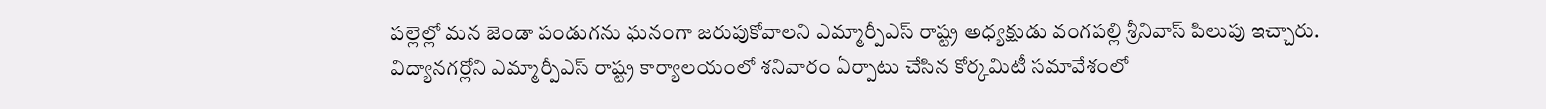పల్లెల్లో మన జెండా పండుగను ఘనంగా జరుపుకోవాలని ఎమ్మార్పీఎస్ రాష్ట్ర అధ్యక్షుడు వంగపల్లి శ్రీనివాస్ పిలుపు ఇచ్చారు. విద్యానగర్లోని ఎమ్మార్పీఎస్ రాష్ట్ర కార్యాలయంలో శనివారం ఏర్పాటు చేసిన కోర్కమిటీ సమావేశంలో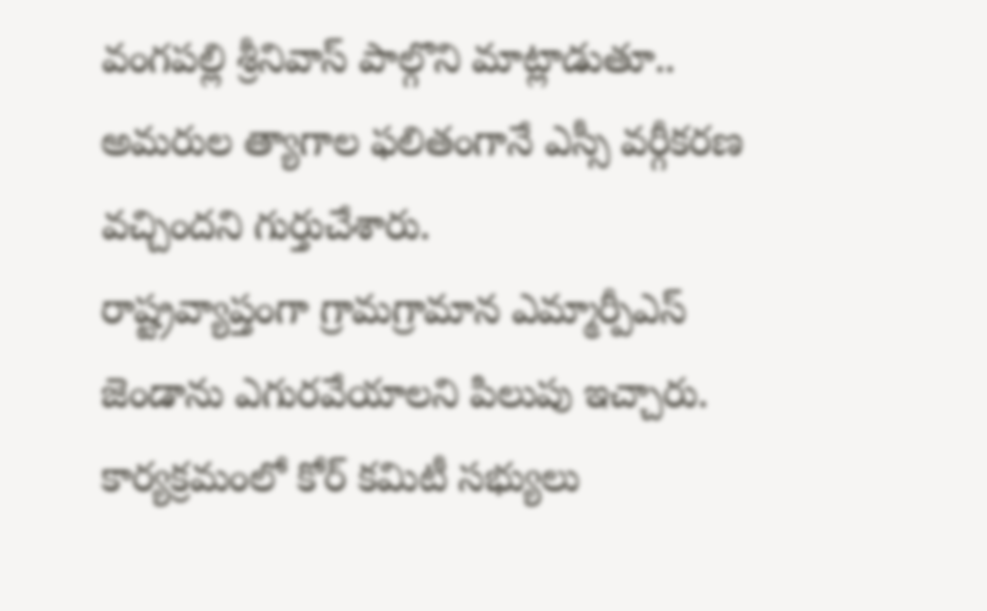వంగపల్లి శ్రీనివాస్ పాల్గొని మాట్లాడుతూ.. అమరుల త్యాగాల ఫలితంగానే ఎస్సీ వర్గీకరణ వచ్చిందని గుర్తుచేశారు.
రాష్ట్రవ్యాప్తంగా గ్రామగ్రామాన ఎమ్మార్పీఎస్ జెండాను ఎగురవేయాలని పిలుపు ఇచ్చారు. కార్యక్రమంలో కోర్ కమిటీ సభ్యులు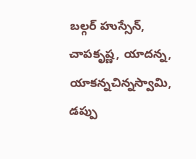బల్గర్ హుస్సేన్, చాపకృష్ణ, యాదన్న, యాకన్నచిన్నస్వామి, డప్పు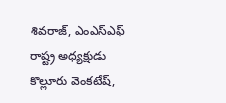శివరాజ్, ఎంఎస్ఎఫ్ రాష్ట్ర అధ్యక్షుడు కొల్లూరు వెంకటేష్,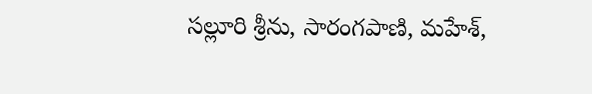సల్లూరి శ్రీను, సారంగపాణి, మహేశ్,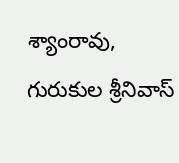శ్యాంరావు, గురుకుల శ్రీనివాస్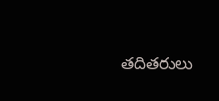తదితరులు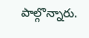పాల్గొన్నారు.